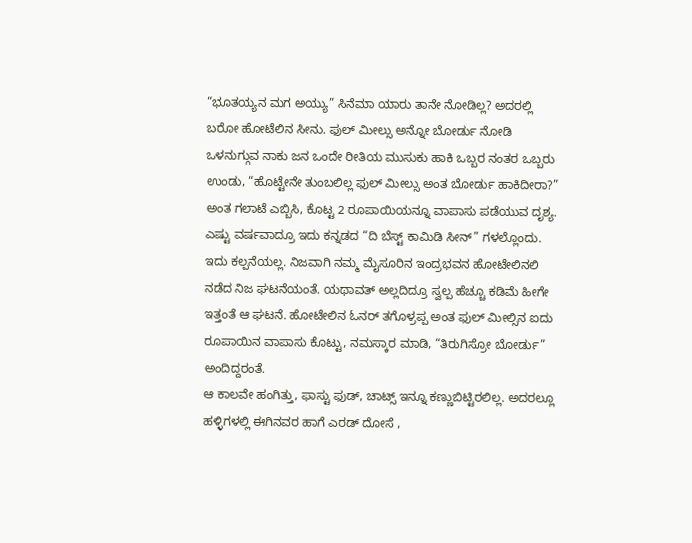“ಭೂತಯ್ಯನ ಮಗ ಅಯ್ಯು” ಸಿನೆಮಾ ಯಾರು ತಾನೇ ನೋಡಿಲ್ಲ? ಅದರಲ್ಲಿ ಬರೋ ಹೋಟೆಲಿನ ಸೀನು. ಫುಲ್ ಮೀಲ್ಸು ಅನ್ನೋ ಬೋರ್ಡು ನೋಡಿ ಒಳನುಗ್ಗುವ ನಾಕು ಜನ ಒಂದೇ ರೀತಿಯ ಮುಸುಕು ಹಾಕಿ ಒಬ್ಬರ ನಂತರ ಒಬ್ಬರು ಉಂಡು, “ಹೊಟ್ಟೇನೇ ತುಂಬಲಿಲ್ಲ ಫುಲ್ ಮೀಲ್ಸು ಅಂತ ಬೋರ್ಡು ಹಾಕಿದೀರಾ?” ಅಂತ ಗಲಾಟೆ ಎಬ್ಬಿಸಿ, ಕೊಟ್ಟ 2 ರೂಪಾಯಿಯನ್ನೂ ವಾಪಾಸು ಪಡೆಯುವ ದೃಶ್ಯ. ಎಷ್ಟು ವರ್ಷವಾದ್ರೂ ಇದು ಕನ್ನಡದ “ದಿ ಬೆಸ್ಟ್ ಕಾಮಿಡಿ ಸೀನ್” ಗಳಲ್ಲೊಂದು.
ಇದು ಕಲ್ಪನೆಯಲ್ಲ. ನಿಜವಾಗಿ ನಮ್ಮ ಮೈಸೂರಿನ ಇಂದ್ರಭವನ ಹೋಟೇಲಿನಲಿ ನಡೆದ ನಿಜ ಘಟನೆಯಂತೆ. ಯಥಾವತ್ ಅಲ್ಲದಿದ್ರೂ ಸ್ವಲ್ಪ ಹೆಚ್ಚೂ ಕಡಿಮೆ ಹೀಗೇ ಇತ್ತಂತೆ ಆ ಘಟನೆ. ಹೋಟೇಲಿನ ಓನರ್ ತಗೊಳ್ರಪ್ಪ ಅಂತ ಫುಲ್ ಮೀಲ್ಸಿನ ಐದು ರೂಪಾಯಿನ ವಾಪಾಸು ಕೊಟ್ಟು, ನಮಸ್ಕಾರ ಮಾಡಿ, “ತಿರುಗಿಸ್ರೋ ಬೋರ್ಡು” ಅಂದಿದ್ದರಂತೆ.
ಆ ಕಾಲವೇ ಹಂಗಿತ್ತು, ಫಾಸ್ಟು ಫುಡ್, ಚಾಟ್ಸ್ ಇನ್ನೂ ಕಣ್ಣುಬಿಟ್ಟಿರಲಿಲ್ಲ. ಅದರಲ್ಲೂ ಹಳ್ಳಿಗಳಲ್ಲಿ ಈಗಿನವರ ಹಾಗೆ ಎರಡ್ ದೋಸೆ ,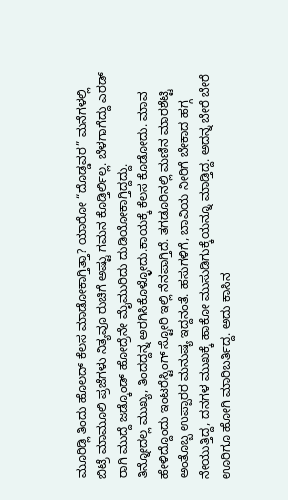ಮೂರಿಡ್ಲಿ ತಿಂದು ಹೊಲದ್ ಕೆಲಸ ಮಾಡೋಕಾಗ್ತಿತ್ತಾ? ಯಾರೋ “ದೊಡ್ಡವರ” ಮನೆಗಳಲ್ಲಿ ಬಿಟ್ರೆ ಮಾಮೂಲಿ ಪ್ರಜೆಗಳು ನಿತ್ಯವೂ ರುಚಿಗೆ ಅಷ್ಟು ಗಮನ ಕೊಡ್ತಿರ್ಲಿಲ್ಲ. ಬೆಳಗಾಗೆದ್ದು ಎರಡ್ ರಾಗಿ ಮುದ್ದೆ ಜಡ್ಕೊಂಡ್ ಹೋದ್ರೆನೇ ಮೈಮುರಿದು ದುಡಿಯೋಕಾಗ್ತಿದ್ದದ್ದು.
ತಿನ್ನೋದಲ್ಲ ಮುಖ್ಯ, ತಿಂದದ್ದನ್ನ ಅರಗಿಸಿಕೊಳ್ಳೋದು.ಕಾಯಕ್ಕೆ ಕೆಲಸ ಕೊಡೋದು. ಮಾವ ಹೇಳಿದ್ದೊಂದು ಇಂಟರೆಸ್ಟಿಂಗ್ ಸ್ಟೋರಿ ಇಲ್ಲಿ ನೆನಪಾಗ್ತಿದೆ. ತಗಡೂರಿನಲ್ಲಿ ಮಣಿನ ಮಾರಶೆಟ್ಟಿ ಅಂತೊಬ್ಬ ಉಪ್ಪಾರರ ಮನುಷ್ಯ ಇದ್ದನಂತೆ. ಹಸುಗಳಿಗೆ, ಬಾವಿಯ ನೀರಿಗೆ ಬೇಕಾದ ಹಗ್ಗ ನೇಯುತ್ತಿದ್ದ, ದನಗಳ ಮುಖಕ್ಕೆ ಹಾಕೋ ಮುಸುಡಿಗುಕ್ಕೆಯನ್ನೂ ಮಾಡ್ತಿದ್ದ. ಅದನ್ನ ಬೇರೆ ಬೇರೆ ಊರಿಗೂ ಹೋಗಿ ಮಾರಿಬರ್ತಿದ್ದ. ಅದು ಕಾಸಿನ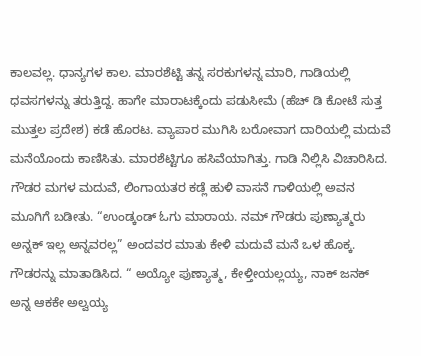ಕಾಲವಲ್ಲ. ಧಾನ್ಯಗಳ ಕಾಲ. ಮಾರಶೆಟ್ಟಿ ತನ್ನ ಸರಕುಗಳನ್ನ ಮಾರಿ, ಗಾಡಿಯಲ್ಲಿ ಧವಸಗಳನ್ನು ತರುತ್ತಿದ್ದ. ಹಾಗೇ ಮಾರಾಟಕ್ಕೆಂದು ಪಡುಸೀಮೆ (ಹೆಚ್ ಡಿ ಕೋಟೆ ಸುತ್ತ ಮುತ್ತಲ ಪ್ರದೇಶ) ಕಡೆ ಹೊರಟ. ವ್ಯಾಪಾರ ಮುಗಿಸಿ ಬರೋವಾಗ ದಾರಿಯಲ್ಲಿ ಮದುವೆ ಮನೆಯೊಂದು ಕಾಣಿಸಿತು. ಮಾರಶೆಟ್ಟಿಗೂ ಹಸಿವೆಯಾಗಿತ್ತು. ಗಾಡಿ ನಿಲ್ಲಿಸಿ ವಿಚಾರಿಸಿದ. ಗೌಡರ ಮಗಳ ಮದುವೆ, ಲಿಂಗಾಯತರ ಕಡ್ಲೆ ಹುಳಿ ವಾಸನೆ ಗಾಳಿಯಲ್ಲಿ ಅವನ ಮೂಗಿಗೆ ಬಡೀತು. “ಉಂಡ್ಕಂಡ್ ಓಗು ಮಾರಾಯ. ನಮ್ ಗೌಡರು ಪುಣ್ಯಾತ್ಮರು ಅನ್ನಕ್ ಇಲ್ಲ ಅನ್ನವರಲ್ಲ” ಅಂದವರ ಮಾತು ಕೇಳಿ ಮದುವೆ ಮನೆ ಒಳ ಹೊಕ್ಕ. ಗೌಡರನ್ನು ಮಾತಾಡಿಸಿದ. “ ಅಯ್ಯೋ ಪುಣ್ಯಾತ್ಮ, ಕೇಳ್ತೀಯಲ್ಲಯ್ಯ, ನಾಕ್ ಜನಕ್ ಅನ್ನ ಆಕಕೇ ಅಲ್ವಯ್ಯ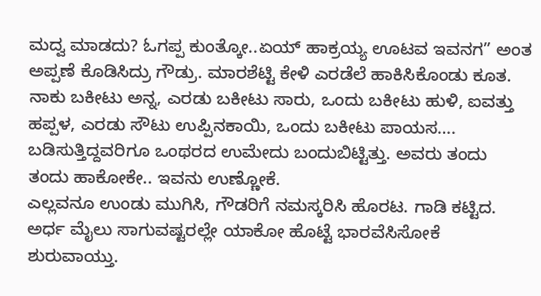ಮದ್ವ ಮಾಡದು? ಓಗಪ್ಪ ಕುಂತ್ಕೋ..ಏಯ್ ಹಾಕ್ರಯ್ಯ ಊಟವ ಇವನಗ” ಅಂತ ಅಪ್ಪಣೆ ಕೊಡಿಸಿದ್ರು ಗೌಡ್ರು. ಮಾರಶೆಟ್ಟಿ ಕೇಳಿ ಎರಡೆಲೆ ಹಾಕಿಸಿಕೊಂಡು ಕೂತ. ನಾಕು ಬಕೀಟು ಅನ್ನ, ಎರಡು ಬಕೀಟು ಸಾರು, ಒಂದು ಬಕೀಟು ಹುಳಿ, ಐವತ್ತು ಹಪ್ಪಳ, ಎರಡು ಸೌಟು ಉಪ್ಪಿನಕಾಯಿ, ಒಂದು ಬಕೀಟು ಪಾಯಸ…. ಬಡಿಸುತ್ತಿದ್ದವರಿಗೂ ಒಂಥರದ ಉಮೇದು ಬಂದುಬಿಟ್ಟಿತ್ತು. ಅವರು ತಂದು ತಂದು ಹಾಕೋಕೇ.. ಇವನು ಉಣ್ಣೋಕೆ.
ಎಲ್ಲವನೂ ಉಂಡು ಮುಗಿಸಿ, ಗೌಡರಿಗೆ ನಮಸ್ಕರಿಸಿ ಹೊರಟ. ಗಾಡಿ ಕಟ್ಟಿದ. ಅರ್ಧ ಮೈಲು ಸಾಗುವಷ್ಟರಲ್ಲೇ ಯಾಕೋ ಹೊಟ್ಟೆ ಭಾರವೆಸಿಸೋಕೆ ಶುರುವಾಯ್ತು.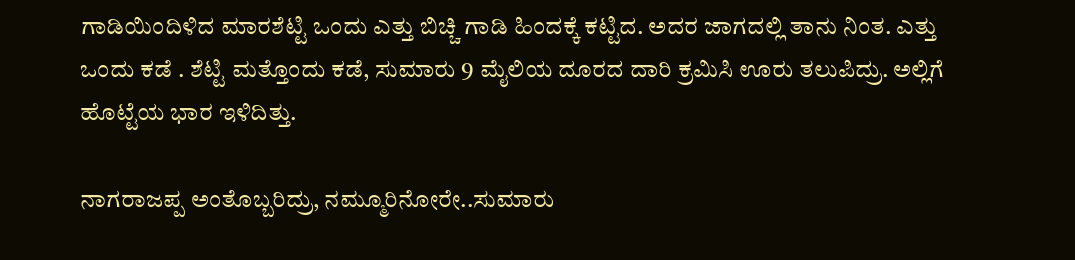ಗಾಡಿಯಿಂದಿಳಿದ ಮಾರಶೆಟ್ಟಿ ಒಂದು ಎತ್ತು ಬಿಚ್ಚಿ ಗಾಡಿ ಹಿಂದಕ್ಕೆ ಕಟ್ಟಿದ. ಅದರ ಜಾಗದಲ್ಲಿ ತಾನು ನಿಂತ. ಎತ್ತು ಒಂದು ಕಡೆ . ಶೆಟ್ಟಿ ಮತ್ತೊಂದು ಕಡೆ, ಸುಮಾರು 9 ಮೈಲಿಯ ದೂರದ ದಾರಿ ಕ್ರಮಿಸಿ ಊರು ತಲುಪಿದ್ರು. ಅಲ್ಲಿಗೆ ಹೊಟ್ಟೆಯ ಭಾರ ಇಳಿದಿತ್ತು.

ನಾಗರಾಜಪ್ಪ ಅಂತೊಬ್ಬರಿದ್ರು, ನಮ್ಮೂರಿನೋರೇ..ಸುಮಾರು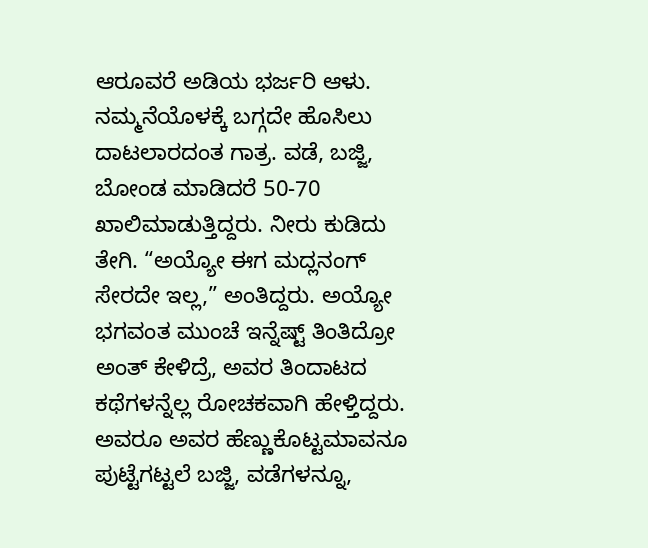ಆರೂವರೆ ಅಡಿಯ ಭರ್ಜರಿ ಆಳು. ನಮ್ಮನೆಯೊಳಕ್ಕೆ ಬಗ್ಗದೇ ಹೊಸಿಲು ದಾಟಲಾರದಂತ ಗಾತ್ರ. ವಡೆ, ಬಜ್ಜಿ, ಬೋಂಡ ಮಾಡಿದರೆ 50-70 ಖಾಲಿಮಾಡುತ್ತಿದ್ದರು. ನೀರು ಕುಡಿದು ತೇಗಿ. “ಅಯ್ಯೋ ಈಗ ಮದ್ಲನಂಗ್ ಸೇರದೇ ಇಲ್ಲ,” ಅಂತಿದ್ದರು. ಅಯ್ಯೋ ಭಗವಂತ ಮುಂಚೆ ಇನ್ನೆಷ್ಟ್ ತಿಂತಿದ್ರೋ ಅಂತ್ ಕೇಳಿದ್ರೆ, ಅವರ ತಿಂದಾಟದ ಕಥೆಗಳನ್ನೆಲ್ಲ ರೋಚಕವಾಗಿ ಹೇಳ್ತಿದ್ದರು. ಅವರೂ ಅವರ ಹೆಣ್ಣುಕೊಟ್ಟಮಾವನೂ ಪುಟ್ಟೆಗಟ್ಟಲೆ ಬಜ್ಜಿ, ವಡೆಗಳನ್ನೂ,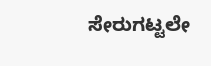ಸೇರುಗಟ್ಟಲೇ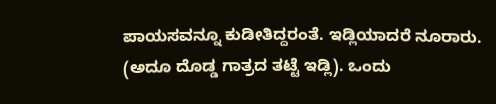ಪಾಯಸವನ್ನೂ ಕುಡೀತಿದ್ದರಂತೆ. ಇಡ್ಲಿಯಾದರೆ ನೂರಾರು. (ಅದೂ ದೊಡ್ಡ ಗಾತ್ರದ ತಟ್ಟೆ ಇಡ್ಲಿ). ಒಂದು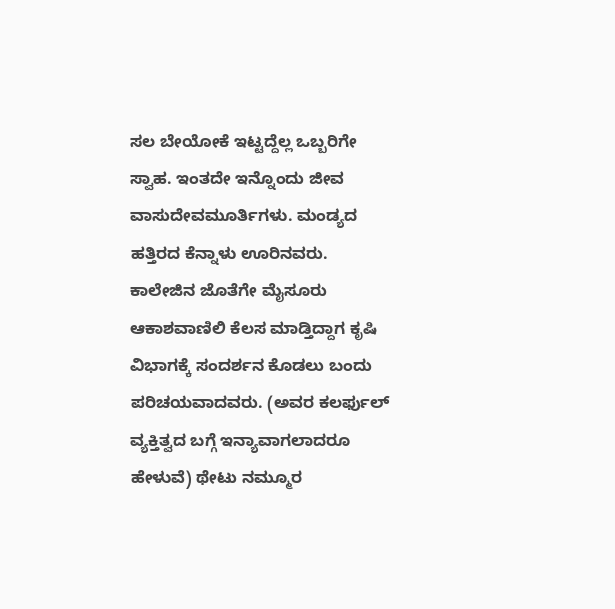ಸಲ ಬೇಯೋಕೆ ಇಟ್ಟದ್ದೆಲ್ಲ ಒಬ್ಬರಿಗೇ ಸ್ವಾಹ. ಇಂತದೇ ಇನ್ನೊಂದು ಜೀವ ವಾಸುದೇವಮೂರ್ತಿಗಳು. ಮಂಡ್ಯದ ಹತ್ತಿರದ ಕೆನ್ನಾಳು ಊರಿನವರು. ಕಾಲೇಜಿನ ಜೊತೆಗೇ ಮೈಸೂರು ಆಕಾಶವಾಣಿಲಿ ಕೆಲಸ ಮಾಡ್ತಿದ್ದಾಗ ಕೃಷಿ ವಿಭಾಗಕ್ಕೆ ಸಂದರ್ಶನ ಕೊಡಲು ಬಂದು ಪರಿಚಯವಾದವರು. (ಅವರ ಕಲರ್ಫುಲ್ ವ್ಯಕ್ತಿತ್ವದ ಬಗ್ಗೆ ಇನ್ಯಾವಾಗಲಾದರೂ ಹೇಳುವೆ) ಥೇಟು ನಮ್ಮೂರ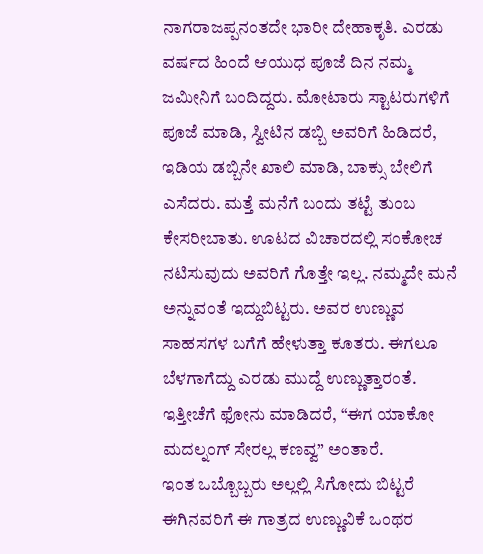ನಾಗರಾಜಪ್ಪನಂತದೇ ಭಾರೀ ದೇಹಾಕೃತಿ. ಎರಡು ವರ್ಷದ ಹಿಂದೆ ಆಯುಧ ಪೂಜೆ ದಿನ ನಮ್ಮ ಜಮೀನಿಗೆ ಬಂದಿದ್ದರು. ಮೋಟಾರು ಸ್ಟಾಟರುಗಳಿಗೆ ಪೂಜೆ ಮಾಡಿ, ಸ್ವೀಟಿನ ಡಬ್ಬಿ ಅವರಿಗೆ ಹಿಡಿದರೆ, ಇಡಿಯ ಡಬ್ಬಿನೇ ಖಾಲಿ ಮಾಡಿ, ಬಾಕ್ಸು ಬೇಲಿಗೆ ಎಸೆದರು. ಮತ್ತೆ ಮನೆಗೆ ಬಂದು ತಟ್ಟೆ ತುಂಬ ಕೇಸರೀಬಾತು. ಊಟದ ವಿಚಾರದಲ್ಲಿ ಸಂಕೋಚ ನಟಿಸುವುದು ಅವರಿಗೆ ಗೊತ್ತೇ ಇಲ್ಲ. ನಮ್ಮದೇ ಮನೆ ಅನ್ನುವಂತೆ ಇದ್ದುಬಿಟ್ಟರು. ಅವರ ಉಣ್ಣುವ ಸಾಹಸಗಳ ಬಗೆಗೆ ಹೇಳುತ್ತಾ ಕೂತರು. ಈಗಲೂ ಬೆಳಗಾಗೆದ್ದು ಎರಡು ಮುದ್ದೆ ಉಣ್ಣುತ್ತಾರಂತೆ. ಇತ್ತೀಚೆಗೆ ಫೋನು ಮಾಡಿದರೆ, “ಈಗ ಯಾಕೋ ಮದಲ್ನಂಗ್ ಸೇರಲ್ಲ ಕಣವ್ವ” ಅಂತಾರೆ.
ಇಂತ ಒಬ್ಬೊಬ್ಬರು ಅಲ್ಲಲ್ಲಿ ಸಿಗೋದು ಬಿಟ್ಟರೆ ಈಗಿನವರಿಗೆ ಈ ಗಾತ್ರದ ಉಣ್ಣುವಿಕೆ ಒಂಥರ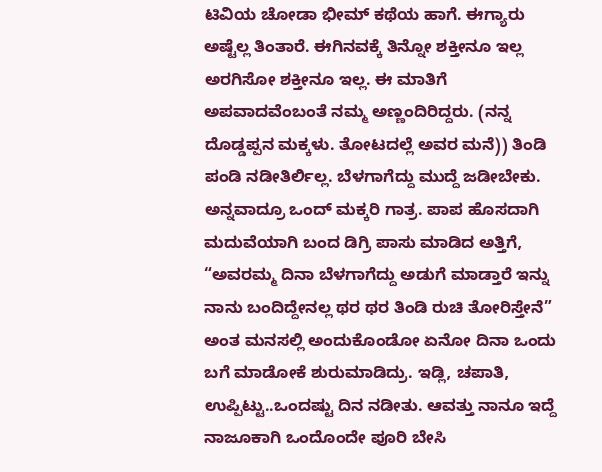ಟಿವಿಯ ಚೋಡಾ ಭೀಮ್ ಕಥೆಯ ಹಾಗೆ. ಈಗ್ಯಾರು ಅಷ್ಟೆಲ್ಲ ತಿಂತಾರೆ. ಈಗಿನವಕ್ಕೆ ತಿನ್ನೋ ಶಕ್ತೀನೂ ಇಲ್ಲ ಅರಗಿಸೋ ಶಕ್ತೀನೂ ಇಲ್ಲ. ಈ ಮಾತಿಗೆ ಅಪವಾದವೆಂಬಂತೆ ನಮ್ಮ ಅಣ್ಣಂದಿರಿದ್ದರು. (ನನ್ನ ದೊಡ್ಡಪ್ಪನ ಮಕ್ಕಳು. ತೋಟದಲ್ಲೆ ಅವರ ಮನೆ)) ತಿಂಡಿ ಪಂಡಿ ನಡೀತಿರ್ಲಿಲ್ಲ. ಬೆಳಗಾಗೆದ್ದು ಮುದ್ದೆ ಜಡೀಬೇಕು. ಅನ್ನವಾದ್ರೂ ಒಂದ್ ಮಕ್ಕರಿ ಗಾತ್ರ. ಪಾಪ ಹೊಸದಾಗಿ ಮದುವೆಯಾಗಿ ಬಂದ ಡಿಗ್ರಿ ಪಾಸು ಮಾಡಿದ ಅತ್ತಿಗೆ, “ಅವರಮ್ಮ ದಿನಾ ಬೆಳಗಾಗೆದ್ದು ಅಡುಗೆ ಮಾಡ್ತಾರೆ ಇನ್ನು ನಾನು ಬಂದಿದ್ದೇನಲ್ಲ ಥರ ಥರ ತಿಂಡಿ ರುಚಿ ತೋರಿಸ್ತೇನೆ” ಅಂತ ಮನಸಲ್ಲಿ ಅಂದುಕೊಂಡೋ ಏನೋ ದಿನಾ ಒಂದು ಬಗೆ ಮಾಡೋಕೆ ಶುರುಮಾಡಿದ್ರು. ಇಡ್ಲಿ, ಚಪಾತಿ, ಉಪ್ಪಿಟ್ಟು..ಒಂದಷ್ಟು ದಿನ ನಡೀತು. ಆವತ್ತು ನಾನೂ ಇದ್ದೆ ನಾಜೂಕಾಗಿ ಒಂದೊಂದೇ ಪೂರಿ ಬೇಸಿ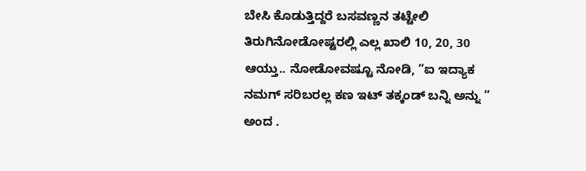ಬೇಸಿ ಕೊಡುತ್ತಿದ್ದರೆ ಬಸವಣ್ಣನ ತಟ್ಟೇಲಿ ತಿರುಗಿನೋಡೋಷ್ಟರಲ್ಲಿ ಎಲ್ಲ ಖಾಲಿ 10, 20, 30 ಆಯ್ತು.. ನೋಡೋವಷ್ಟೂ ನೋಡಿ, “ಐ ಇದ್ಯಾಕ ನಮಗ್ ಸರಿಬರಲ್ಲ ಕಣ ಇಟ್ ತಕ್ಕಂಡ್ ಬನ್ನಿ ಅನ್ನು ” ಅಂದ .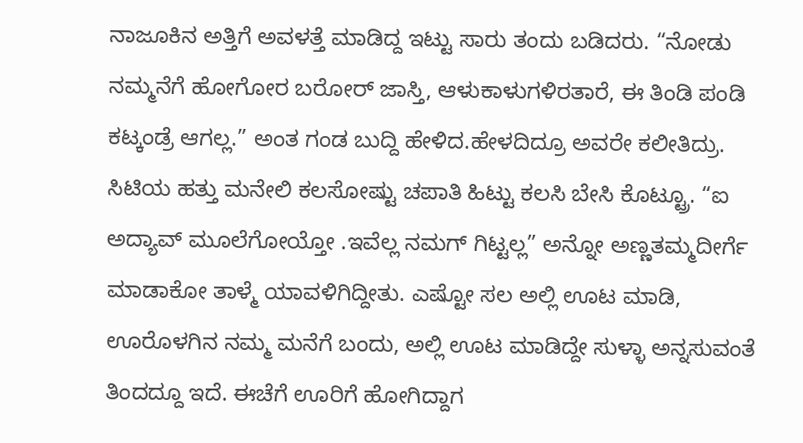ನಾಜೂಕಿನ ಅತ್ತಿಗೆ ಅವಳತ್ತೆ ಮಾಡಿದ್ದ ಇಟ್ಟು ಸಾರು ತಂದು ಬಡಿದರು. “ನೋಡು ನಮ್ಮನೆಗೆ ಹೋಗೋರ ಬರೋರ್ ಜಾಸ್ತಿ, ಆಳುಕಾಳುಗಳಿರತಾರೆ, ಈ ತಿಂಡಿ ಪಂಡಿ ಕಟ್ಕಂಡ್ರೆ ಆಗಲ್ಲ.” ಅಂತ ಗಂಡ ಬುದ್ದಿ ಹೇಳಿದ.ಹೇಳದಿದ್ರೂ ಅವರೇ ಕಲೀತಿದ್ರು. ಸಿಟಿಯ ಹತ್ತು ಮನೇಲಿ ಕಲಸೋಷ್ಟು ಚಪಾತಿ ಹಿಟ್ಟು ಕಲಸಿ ಬೇಸಿ ಕೊಟ್ಟ್ರೂ. “ಐ ಅದ್ಯಾವ್ ಮೂಲೆಗೋಯ್ತೋ .ಇವೆಲ್ಲ ನಮಗ್ ಗಿಟ್ಟಲ್ಲ” ಅನ್ನೋ ಅಣ್ಣತಮ್ಮದೀರ್ಗೆ ಮಾಡಾಕೋ ತಾಳ್ಮೆ ಯಾವಳಿಗಿದ್ದೀತು. ಎಷ್ಟೋ ಸಲ ಅಲ್ಲಿ ಊಟ ಮಾಡಿ, ಊರೊಳಗಿನ ನಮ್ಮ ಮನೆಗೆ ಬಂದು, ಅಲ್ಲಿ ಊಟ ಮಾಡಿದ್ದೇ ಸುಳ್ಳಾ ಅನ್ನಸುವಂತೆ ತಿಂದದ್ದೂ ಇದೆ. ಈಚೆಗೆ ಊರಿಗೆ ಹೋಗಿದ್ದಾಗ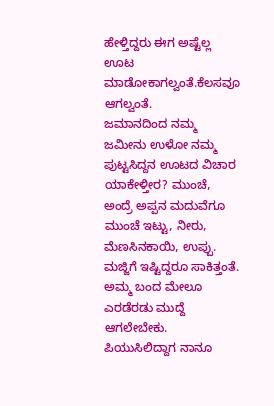ಹೇಳ್ತಿದ್ದರು ಈಗ ಅಷ್ಟೆಲ್ಲ ಊಟ ಮಾಡೋಕಾಗಲ್ವಂತೆ.ಕೆಲಸವೂ ಆಗಲ್ವಂತೆ.
ಜಮಾನದಿಂದ ನಮ್ಮ ಜಮೀನು ಉಳೋ ನಮ್ಮ ಪುಟ್ಟಸಿದ್ದನ ಊಟದ ವಿಚಾರ ಯಾಕೇಳ್ತೀರ? ಮುಂಚೆ, ಅಂದ್ರೆ ಅಪ್ಪನ ಮದುವೆಗೂ ಮುಂಚೆ ಇಟ್ಟು, ನೀರು, ಮೆಣಸಿನಕಾಯಿ, ಉಪ್ಪು. ಮಜ್ಜಿಗೆ ಇಷ್ಟಿದ್ದರೂ ಸಾಕಿತ್ತಂತೆ. ಅಮ್ಮ ಬಂದ ಮೇಲೂ ಎರಡೆರಡು ಮುದ್ದೆ ಆಗಲೇಬೇಕು. ಪಿಯುಸಿಲಿದ್ದಾಗ ನಾನೂ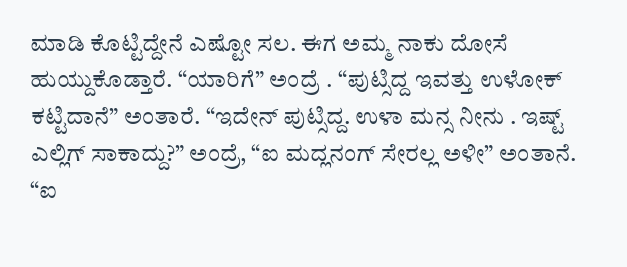ಮಾಡಿ ಕೊಟ್ಟಿದ್ದೇನೆ ಎಷ್ಟೋ ಸಲ. ಈಗ ಅಮ್ಮ ನಾಕು ದೋಸೆ ಹುಯ್ದುಕೊಡ್ತಾರೆ. “ಯಾರಿಗೆ” ಅಂದ್ರೆ . “ಪುಟ್ಸಿದ್ದ ಇವತ್ತು ಉಳೋಕ್ ಕಟ್ಟಿದಾನೆ” ಅಂತಾರೆ. “ಇದೇನ್ ಪುಟ್ಸಿದ್ದ. ಉಳಾ ಮನ್ಸ ನೀನು . ಇಷ್ಟ್ ಎಲ್ಲಿಗ್ ಸಾಕಾದ್ದು?” ಅಂದ್ರೆ, “ಐ ಮದ್ಲನಂಗ್ ಸೇರಲ್ಲ ಅಳೀ” ಅಂತಾನೆ.
“ಐ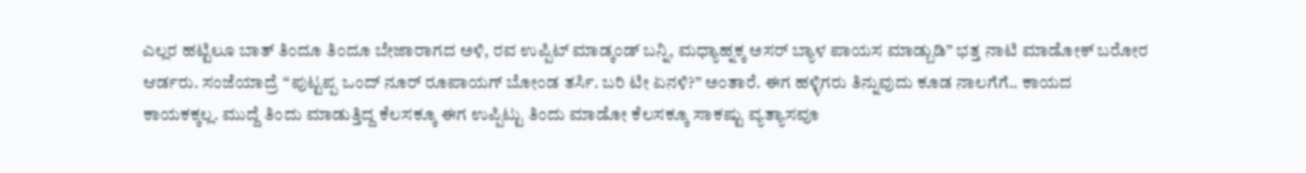ಎಲ್ಲರ ಹಟ್ಟಿಲೂ ಬಾತ್ ತಿಂದೂ ತಿಂದೂ ಬೇಜಾರಾಗದ ಅಳಿ, ರವ ಉಪ್ಪಿಟ್ ಮಾಡ್ಕಂಡ್ ಬನ್ನಿ, ಮಧ್ಯಾಹ್ನಕ್ಕ ಅಸರ್ ಬ್ಯಾಳ ಪಾಯಸ ಮಾಡ್ಬುಡಿ” ಭತ್ತ ನಾಟಿ ಮಾಡೋಕ್ ಬರೋರ ಆರ್ಡರು. ಸಂಜೆಯಾದ್ರೆ “ಪುಟ್ಟಪ್ಪ ಒಂದ್ ನೂರ್ ರೂಪಾಯಗ್ ಬೋಂಡ ತರ್ಸಿ. ಬರಿ ಟೀ ಏನಳಿ?” ಅಂತಾರೆ. ಈಗ ಹಳ್ಳಿಗರು ತಿನ್ನುವುದು ಕೂಡ ನಾಲಗೆಗೆ.. ಕಾಯದ ಕಾಯಕಕ್ಕಲ್ಲ. ಮುದ್ದೆ ತಿಂದು ಮಾಡುತ್ತಿದ್ದ ಕೆಲಸಕ್ಕೂ ಈಗ ಉಪ್ಪಿಟ್ಟು ತಿಂದು ಮಾಡೋ ಕೆಲಸಕ್ಕೂ ಸಾಕಷ್ಟು ವ್ಯತ್ಯಾಸವೂ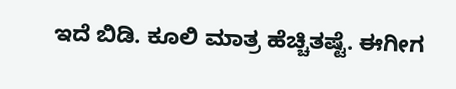ಇದೆ ಬಿಡಿ. ಕೂಲಿ ಮಾತ್ರ ಹೆಚ್ಚಿತಷ್ಟೆ. ಈಗೀಗ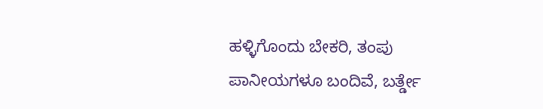ಹಳ್ಳಿಗೊಂದು ಬೇಕರಿ, ತಂಪು ಪಾನೀಯಗಳೂ ಬಂದಿವೆ, ಬರ್ತ್ಡೇ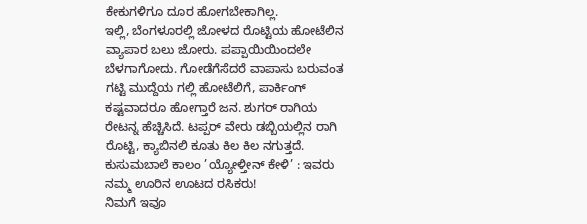ಕೇಕುಗಳಿಗೂ ದೂರ ಹೋಗಬೇಕಾಗಿಲ್ಲ.
ಇಲ್ಲಿ, ಬೆಂಗಳೂರಲ್ಲಿ ಜೋಳದ ರೊಟ್ಟಿಯ ಹೋಟೆಲಿನ ವ್ಯಾಪಾರ ಬಲು ಜೋರು. ಪಪ್ಪಾಯಿಯಿಂದಲೇ ಬೆಳಗಾಗೋದು. ಗೋಡೆಗೆಸೆದರೆ ವಾಪಾಸು ಬರುವಂತ ಗಟ್ಟಿ ಮುದ್ದೆಯ ಗಲ್ಲಿ ಹೋಟೆಲಿಗೆ, ಪಾರ್ಕಿಂಗ್ ಕಷ್ಟವಾದರೂ ಹೋಗ್ತಾರೆ ಜನ. ಶುಗರ್ ರಾಗಿಯ ರೇಟನ್ನ ಹೆಚ್ಚಿಸಿದೆ. ಟಪ್ಪರ್ ವೇರು ಡಬ್ಬಿಯಲ್ಲಿನ ರಾಗಿ ರೊಟ್ಟಿ, ಕ್ಯಾಬಿನಲಿ ಕೂತು ಕಿಲ ಕಿಲ ನಗುತ್ತದೆ.
ಕುಸುಮಬಾಲೆ ಕಾಲಂ ’ಯ್ಯೋಳ್ತೀನ್ ಕೇಳಿ’ : ಇವರು ನಮ್ಮ ಊರಿನ ಊಟದ ರಸಿಕರು!
ನಿಮಗೆ ಇವೂ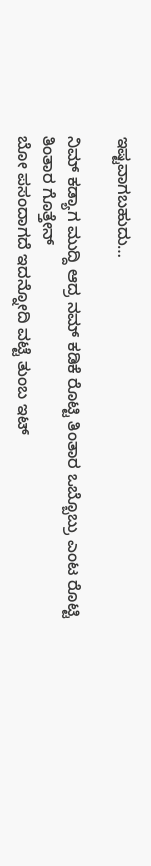ಇಷ್ಟವಾಗಬಹುದು…

ನಿಮ್ ಕಡ್ಯಾಗ ಮುದ್ದಿ ಆದ್ರ ನಮ್ ಕಡಿಕೆ ರೊಟ್ಟಿ ತಿಂತಾರ ಒಬ್ಬೊಬ್ರು ಎಂಟ ರೊಟ್ಟಿ ತಿಂತಾರ ಗೊತ್ತೇನ್
ಬೋ ಪಸಂದಾಗದೆ ಇದನ್ನೋದಿ ವಟ್ಟೆ ತುಂಬ ಇಟ್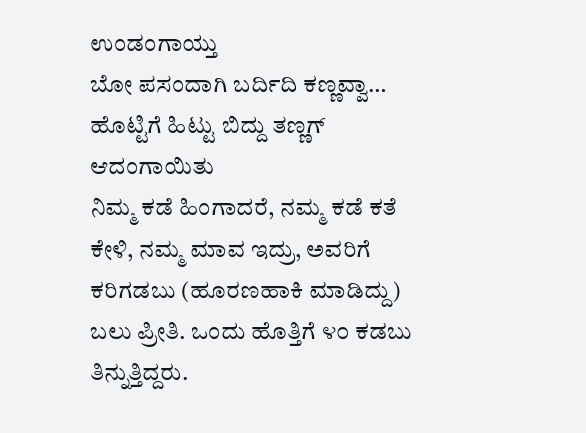ಉಂಡಂಗಾಯ್ತು
ಬೋ ಪಸಂದಾಗಿ ಬರ್ದಿದಿ ಕಣ್ಣವ್ವಾ… ಹೊಟ್ಟಿಗೆ ಹಿಟ್ಟು ಬಿದ್ದು ತಣ್ಣಗ್ ಆದಂಗಾಯಿತು
ನಿಮ್ಮ ಕಡೆ ಹಿಂಗಾದರೆ, ನಮ್ಮ ಕಡೆ ಕತೆ ಕೇಳಿ, ನಮ್ಮ ಮಾವ ಇದ್ರು, ಅವರಿಗೆ ಕರಿಗಡಬು (ಹೂರಣಹಾಕಿ ಮಾಡಿದ್ದು) ಬಲು ಪ್ರೀತಿ. ಒಂದು ಹೊತ್ತಿಗೆ ೪೦ ಕಡಬು ತಿನ್ನುತ್ತಿದ್ದರು.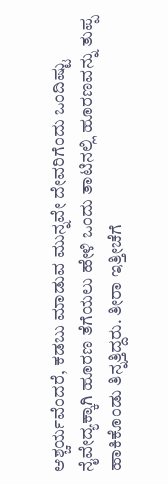ಆಶ್ಚರ್ಯವೆಂದರೆ, ಕಡಬು ಮಾಡುವ ಮುನ್ನವೇ ದೇವರಿಗೆಂದು ಒಂದಿಷ್ಟು ನೈವೇದ್ಯಕ್ಕಾಗಿ ಹೂರಣ ತೆಗೆಯಲು ಹೇಳಿ ಒಂದು ತಾಟಿನಲ್ಲಿ ಹೂರಣವನ್ನು ತುಪ್ಪ ಹಾಕಿಕೊಂಡು ತಿನ್ನತ್ತಿದ್ದರು. ತೀರಾ ಇತ್ತೀಚೆಗೆ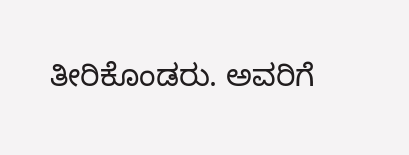ತೀರಿಕೊಂಡರು. ಅವರಿಗೆ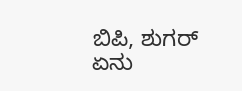ಬಿಪಿ, ಶುಗರ್ ಏನು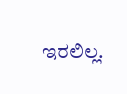ಇರಲಿಲ್ಲ.